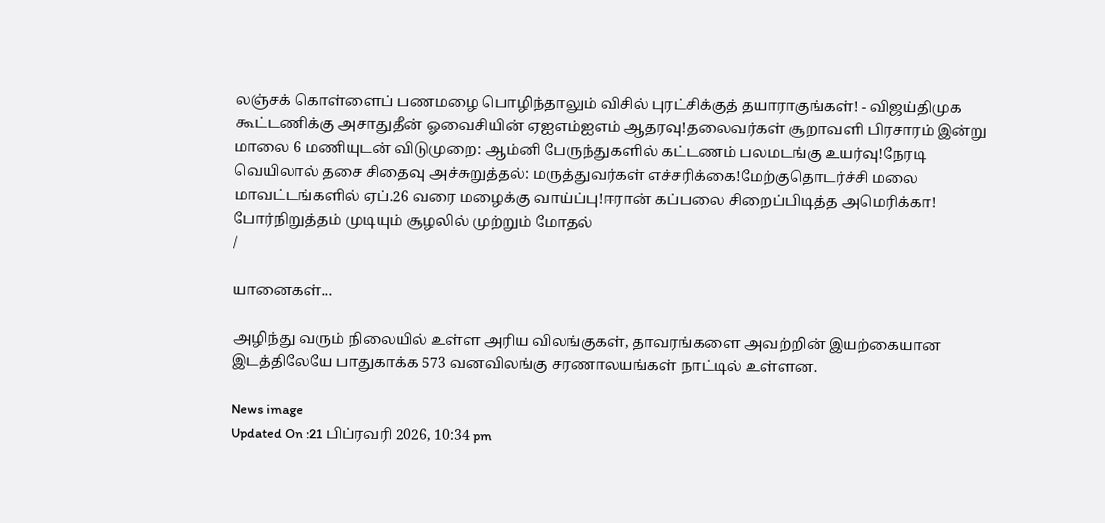லஞ்சக் கொள்ளைப் பணமழை பொழிந்தாலும் விசில் புரட்சிக்குத் தயாராகுங்கள்! - விஜய்திமுக கூட்டணிக்கு அசாதுதீன் ஓவைசியின் ஏஐஎம்ஐஎம் ஆதரவு!தலைவர்கள் சூறாவளி பிரசாரம் இன்று மாலை 6 மணியுடன் விடுமுறை: ஆம்னி பேருந்துகளில் கட்டணம் பலமடங்கு உயர்வு!நேரடி வெயிலால் தசை சிதைவு அச்சுறுத்தல்: மருத்துவர்கள் எச்சரிக்கை!மேற்குதொடர்ச்சி மலை மாவட்டங்களில் ஏப்.26 வரை மழைக்கு வாய்ப்பு!ஈரான் கப்பலை சிறைப்பிடித்த அமெரிக்கா! போர்நிறுத்தம் முடியும் சூழலில் முற்றும் மோதல்
/

யானைகள்...

அழிந்து வரும் நிலையில் உள்ள அரிய விலங்குகள், தாவரங்களை அவற்றின் இயற்கையான இடத்திலேயே பாதுகாக்க 573 வனவிலங்கு சரணாலயங்கள் நாட்டில் உள்ளன.

News image
Updated On :21 பிப்ரவரி 2026, 10:34 pm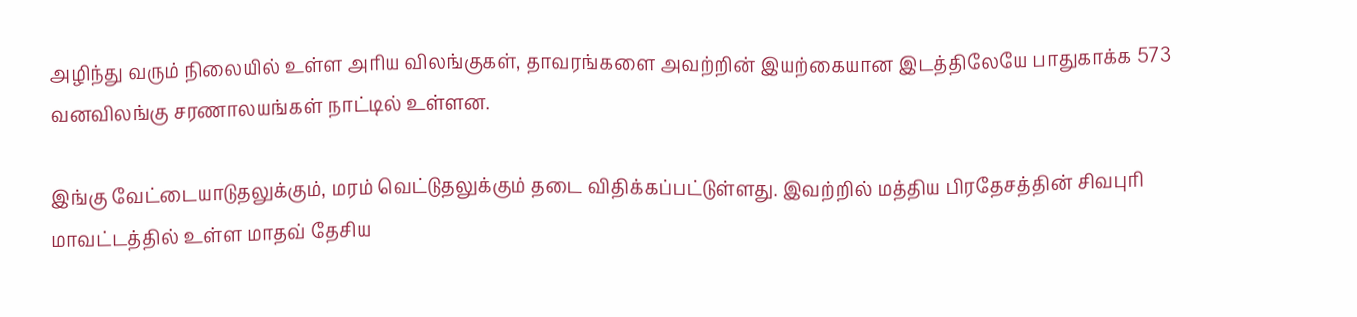அழிந்து வரும் நிலையில் உள்ள அரிய விலங்குகள், தாவரங்களை அவற்றின் இயற்கையான இடத்திலேயே பாதுகாக்க 573 வனவிலங்கு சரணாலயங்கள் நாட்டில் உள்ளன.

இங்கு வேட்டையாடுதலுக்கும், மரம் வெட்டுதலுக்கும் தடை விதிக்கப்பட்டுள்ளது. இவற்றில் மத்திய பிரதேசத்தின் சிவபுரி மாவட்டத்தில் உள்ள மாதவ் தேசிய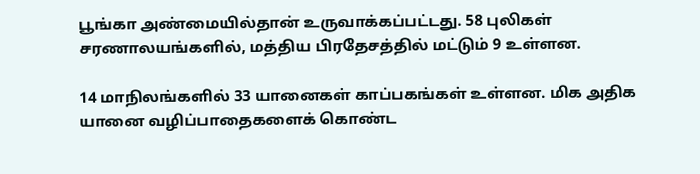பூங்கா அண்மையில்தான் உருவாக்கப்பட்டது. 58 புலிகள் சரணாலயங்களில், மத்திய பிரதேசத்தில் மட்டும் 9 உள்ளன.

14 மாநிலங்களில் 33 யானைகள் காப்பகங்கள் உள்ளன. மிக அதிக யானை வழிப்பாதைகளைக் கொண்ட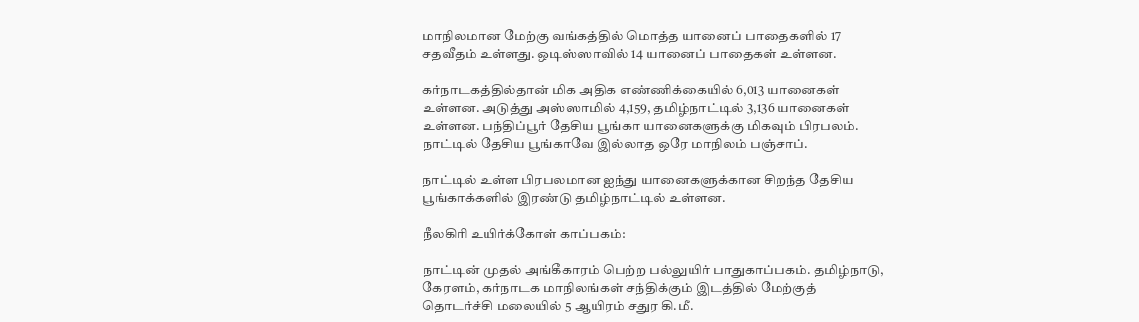மாநிலமான மேற்கு வங்கத்தில் மொத்த யானைப் பாதைகளில் 17 சதவீதம் உள்ளது. ஒடிஸ்ஸாவில் 14 யானைப் பாதைகள் உள்ளன.

கர்நாடகத்தில்தான் மிக அதிக எண்ணிக்கையில் 6,013 யானைகள் உள்ளன. அடுத்து அஸ்ஸாமில் 4,159, தமிழ்நாட்டில் 3,136 யானைகள் உள்ளன. பந்திப்பூர் தேசிய பூங்கா யானைகளுக்கு மிகவும் பிரபலம். நாட்டில் தேசிய பூங்காவே இல்லாத ஒரே மாநிலம் பஞ்சாப்.

நாட்டில் உள்ள பிரபலமான ஐந்து யானைகளுக்கான சிறந்த தேசிய பூங்காக்களில் இரண்டு தமிழ்நாட்டில் உள்ளன.

நீலகிரி உயிர்க்கோள் காப்பகம்:

நாட்டின் முதல் அங்கீகாரம் பெற்ற பல்லுயிர் பாதுகாப்பகம். தமிழ்நாடு, கேரளம், கர்நாடக மாநிலங்கள் சந்திக்கும் இடத்தில் மேற்குத் தொடர்ச்சி மலையில் 5 ஆயிரம் சதுர கி.மீ.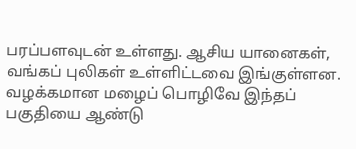பரப்பளவுடன் உள்ளது. ஆசிய யானைகள், வங்கப் புலிகள் உள்ளிட்டவை இங்குள்ளன. வழக்கமான மழைப் பொழிவே இந்தப் பகுதியை ஆண்டு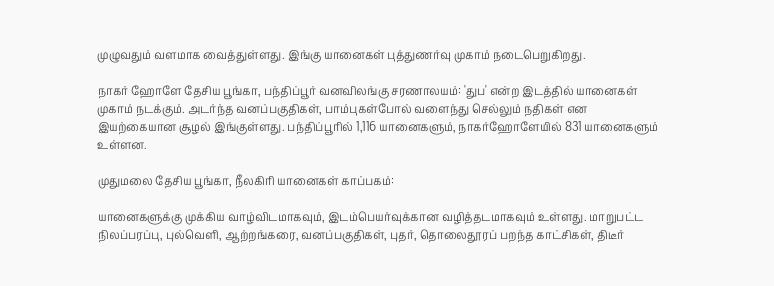முழுவதும் வளமாக வைத்துள்ளது. இங்கு யானைகள் புத்துணர்வு முகாம் நடைபெறுகிறது.

நாகர் ஹோளே தேசிய பூங்கா, பந்திப்பூர் வனவிலங்கு சரணாலயம்: 'துப' என்ற இடத்தில் யானைகள் முகாம் நடக்கும். அடர்ந்த வனப்பகுதிகள், பாம்புகள்போல் வளைந்து செல்லும் நதிகள் என இயற்கையான சூழல் இங்குள்ளது. பந்திப்பூரில் 1,116 யானைகளும், நாகர்ஹோளேயில் 831 யானைகளும் உள்ளன.

முதுமலை தேசிய பூங்கா, நீலகிரி யானைகள் காப்பகம்:

யானைகளுக்கு முக்கிய வாழ்விடமாகவும், இடம்பெயர்வுக்கான வழித்தடமாகவும் உள்ளது. மாறுபட்ட நிலப்பரப்பு, புல்வெளி, ஆற்றங்கரை, வனப்பகுதிகள், புதர், தொலைதூரப் பறந்த காட்சிகள், திடீர்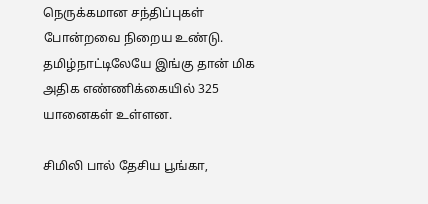நெருக்கமான சந்திப்புகள் போன்றவை நிறைய உண்டு. தமிழ்நாட்டிலேயே இங்கு தான் மிக அதிக எண்ணிக்கையில் 325 யானைகள் உள்ளன.

சிமிலி பால் தேசிய பூங்கா,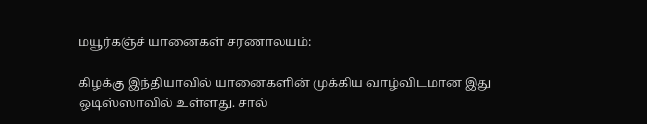மயூர்கஞ்ச் யானைகள் சரணாலயம்:

கிழக்கு இந்தியாவில் யானைகளின் முக்கிய வாழ்விடமான இது ஒடிஸ்ஸாவில் உள்ளது. சால்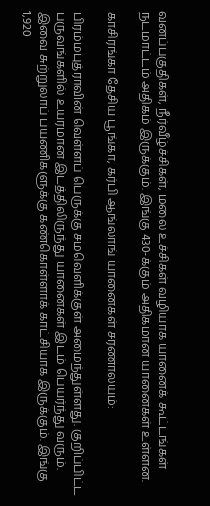வனப்பகுதிகள், நீர்வீழ்ச்சிகள், மலை உச்சிகள் வழியாக யானைக் கூட்டங்கள் நடமாட்டம் அதிகம் இருக்கும். இங்கு 430-க்கும் அதிகமான யானைகள் உள்ளன.

காசிரங்கா தேசிய பூங்கா, கர்பி ஆங்லாங் யானைகள் சரணாலயம்:

பிரம்மபுத்ராவின் வெள்ளப் பெருக்கு சமவெளிக்குள் அமைந்துள்ளது. குறிப்பிட்ட பருவங்களில் உயரமான இடத்திலிருந்து யானைகள் இடம் பெயர்ந்து வரும். இவை சுற்றுலாப் பயணிகளுக்கு கண்கொள்ளாக் காட்சியாக இருக்கும். இங்கு 1,920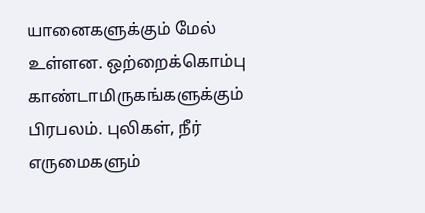யானைகளுக்கும் மேல் உள்ளன. ஒற்றைக்கொம்பு காண்டாமிருகங்களுக்கும் பிரபலம். புலிகள், நீர் எருமைகளும்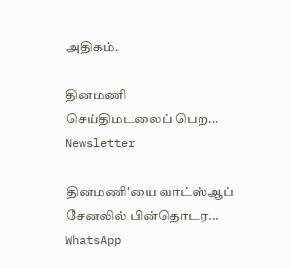அதிகம்.

தினமணி செய்திமடலைப் பெற... Newsletter

தினமணி'யை வாட்ஸ்ஆப் சேனலில் பின்தொடர... WhatsApp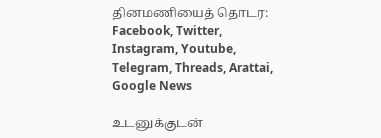தினமணியைத் தொடர: Facebook, Twitter, Instagram, Youtube, Telegram, Threads, Arattai, Google News

உடனுக்குடன்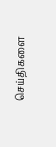செய்திகளை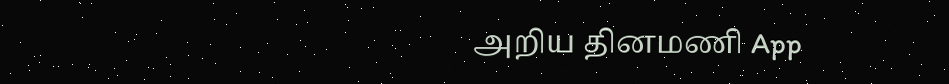அறிய தினமணி App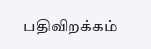பதிவிறக்கம்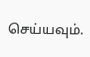செய்யவும்.